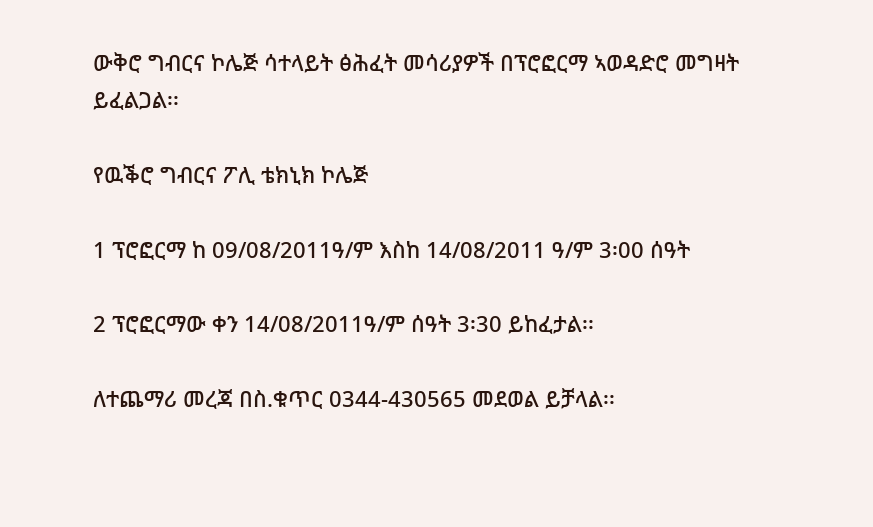ውቅሮ ግብርና ኮሌጅ ሳተላይት ፅሕፈት መሳሪያዎች በፕሮፎርማ ኣወዳድሮ መግዛት ይፈልጋል፡፡

የዉቕሮ ግብርና ፖሊ ቴክኒክ ኮሌጅ

1 ፕሮፎርማ ከ 09/08/2011ዓ/ም እስከ 14/08/2011 ዓ/ም 3፡00 ሰዓት

2 ፕሮፎርማው ቀን 14/08/2011ዓ/ም ሰዓት 3፡30 ይከፈታል፡፡

ለተጨማሪ መረጃ በስ.ቁጥር 0344-430565 መደወል ይቻላል፡፡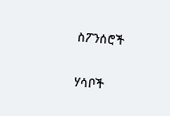ስፖንሰሮች

ሃሳቦች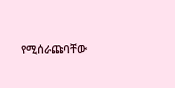የሚሰራጩባቸው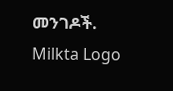መንገዶች.
Milkta Logo